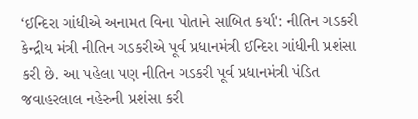‘ઈન્દિરા ગાંધીએ અનામત વિના પોતાને સાબિત કર્યા': નીતિન ગડકરી
કેન્દ્રીય મંત્રી નીતિન ગડકરીએ પૂર્વ પ્રધાનમંત્રી ઈન્દિરા ગાંધીની પ્રશંસા કરી છે. આ પહેલા પણ નીતિન ગડકરી પૂર્વ પ્રધાનમંત્રી પંડિત જવાહરલાલ નહેરુની પ્રશંસા કરી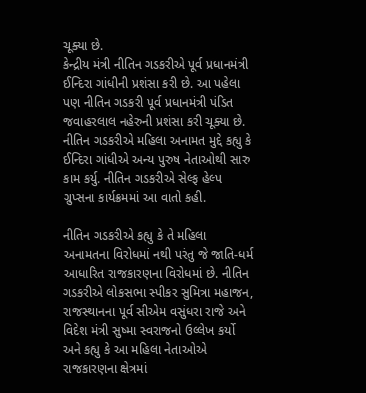ચૂક્યા છે.
કેન્દ્રીય મંત્રી નીતિન ગડકરીએ પૂર્વ પ્રધાનમંત્રી ઈન્દિરા ગાંધીની પ્રશંસા કરી છે. આ પહેલા પણ નીતિન ગડકરી પૂર્વ પ્રધાનમંત્રી પંડિત જવાહરલાલ નહેરુની પ્રશંસા કરી ચૂક્યા છે. નીતિન ગડકરીએ મહિલા અનામત મુદ્દે કહ્યુ કે ઈન્દિરા ગાંધીએ અન્ય પુરુષ નેતાઓથી સારુ કામ કર્યુ. નીતિન ગડકરીએ સેલ્ફ હેલ્પ ગ્રુપ્સના કાર્યક્રમમાં આ વાતો કહી.

નીતિન ગડકરીએ કહ્યુ કે તે મહિલા અનામતના વિરોધમાં નથી પરંતુ જે જાતિ-ધર્મ આધારિત રાજકારણના વિરોધમાં છે. નીતિન ગડકરીએ લોકસભા સ્પીકર સુમિત્રા મહાજન, રાજસ્થાનના પૂર્વ સીએમ વસુંધરા રાજે અને વિદેશ મંત્રી સુષ્મા સ્વરાજનો ઉલ્લેખ કર્યો અને કહ્યુ કે આ મહિલા નેતાઓએ રાજકારણના ક્ષેત્રમાં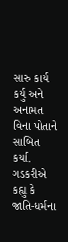સારુ કાર્ય કર્યુ અને અનામત વિના પોતાને સાબિત કર્યા.
ગડકરીએ કહ્યુ કે જાતિ-ધર્મના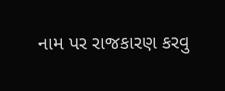નામ પર રાજકારણ કરવુ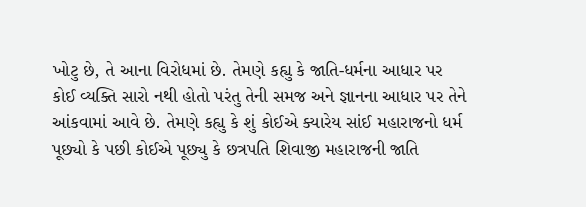ખોટુ છે, તે આના વિરોધમાં છે. તેમણે કહ્યુ કે જાતિ-ધર્મના આધાર પર કોઈ વ્યક્તિ સારો નથી હોતો પરંતુ તેની સમજ અને જ્ઞાનના આધાર પર તેને આંકવામાં આવે છે. તેમણે કહ્યુ કે શું કોઈએ ક્યારેય સાંઈ મહારાજનો ધર્મ પૂછ્યો કે પછી કોઈએ પૂછ્યુ કે છત્રપતિ શિવાજી મહારાજની જાતિ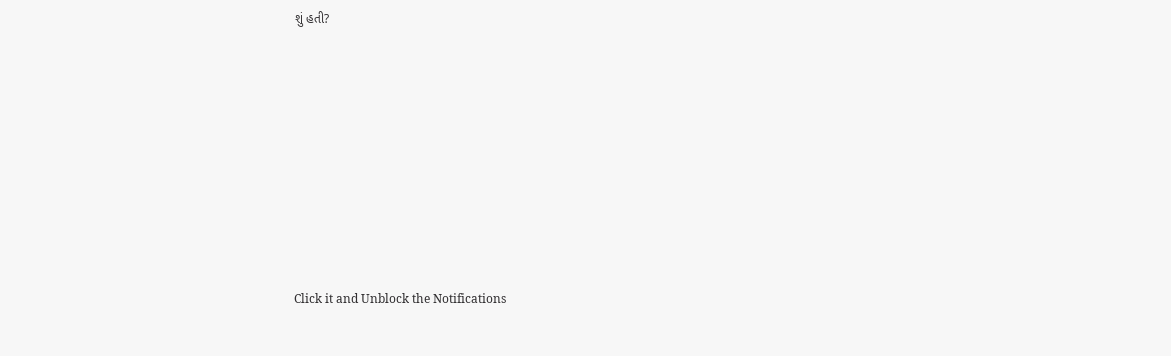શું હતી?












Click it and Unblock the Notifications